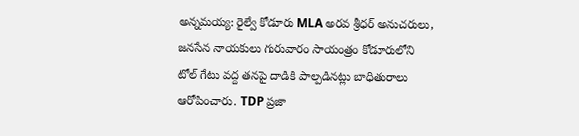అన్నమయ్య: రైల్వే కోడూరు MLA అరవ శ్రీధర్ అనుచరులు, జనసేన నాయకులు గురువారం సాయంత్రం కోడూరులోని టోల్ గేటు వద్ద తనపై దాడికి పాల్పడినట్లు బాధితురాలు ఆరోపించారు. TDP ప్రజా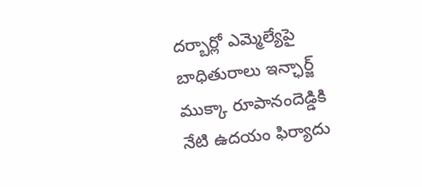దర్బార్లో ఎమ్మెల్యేపై బాధితురాలు ఇన్ఛార్జ్ ముక్కా రూపానందెడ్డికి నేటి ఉదయం ఫిర్యాదు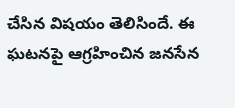చేసిన విషయం తెలిసిందే. ఈ ఘటనపై ఆగ్రహించిన జనసేన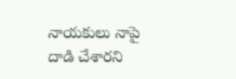నాయకులు నాపై దాడి చేశారని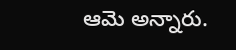ఆమె అన్నారు.